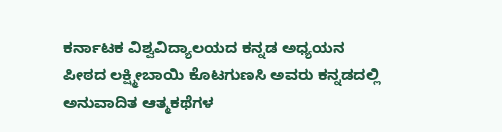ಕರ್ನಾಟಕ ವಿಶ್ವವಿದ್ಯಾಲಯದ ಕನ್ನಡ ಅಧ್ಯಯನ ಪೀಠದ ಲಕ್ಷ್ಮೀಬಾಯಿ ಕೊಟಗುಣಸಿ ಅವರು ಕನ್ನಡದಲ್ಲಿ ಅನುವಾದಿತ ಆತ್ಮಕಥೆಗಳ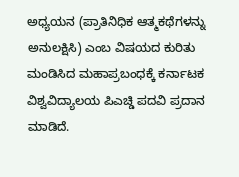ಅಧ್ಯಯನ (ಪ್ರಾತಿನಿಧಿಕ ಆತ್ಮಕಥೆಗಳನ್ನು ಅನುಲಕ್ಷಿಸಿ) ಎಂಬ ವಿಷಯದ ಕುರಿತು ಮಂಡಿಸಿದ ಮಹಾಪ್ರಬಂಧಕ್ಕೆ ಕರ್ನಾಟಕ ವಿಶ್ವವಿದ್ಯಾಲಯ ಪಿಎಚ್ಡಿ ಪದವಿ ಪ್ರದಾನ ಮಾಡಿದೆ.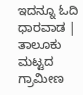ಇದನ್ನೂ ಓದಿ ಧಾರವಾಡ | ತಾಲೂಕು ಮಟ್ಟದ ಗ್ರಾಮೀಣ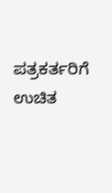ಪತ್ರಕರ್ತರಿಗೆ ಉಚಿತ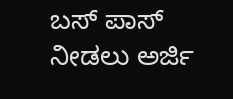ಬಸ್ ಪಾಸ್ ನೀಡಲು ಅರ್ಜಿ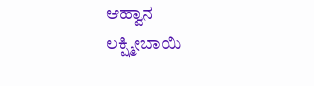ಆಹ್ವಾನ
ಲಕ್ಷ್ಮೀಬಾಯಿ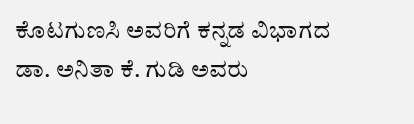ಕೊಟಗುಣಸಿ ಅವರಿಗೆ ಕನ್ನಡ ವಿಭಾಗದ ಡಾ. ಅನಿತಾ ಕೆ. ಗುಡಿ ಅವರು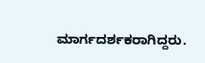ಮಾರ್ಗದರ್ಶಕರಾಗಿದ್ದರು.